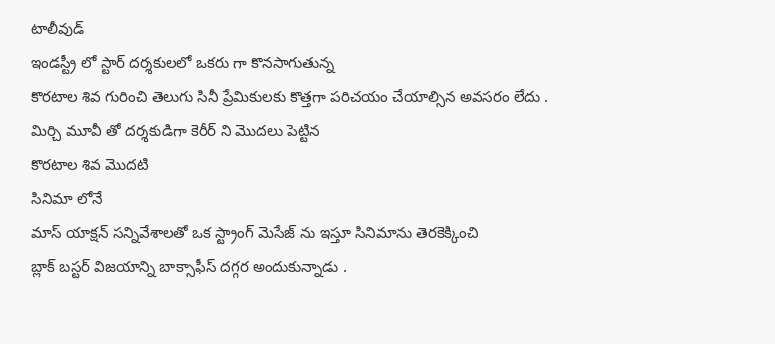టాలీవుడ్
ఇండస్ట్రీ లో స్టార్ దర్శకులలో ఒకరు గా కొనసాగుతున్న
కొరటాల శివ గురించి తెలుగు సినీ ప్రేమికులకు కొత్తగా పరిచయం చేయాల్సిన అవసరం లేదు .
మిర్చి మూవీ తో దర్శకుడిగా కెరీర్ ని మొదలు పెట్టిన
కొరటాల శివ మొదటి
సినిమా లోనే
మాస్ యాక్షన్ సన్నివేశాలతో ఒక స్ట్రాంగ్ మెసేజ్ ను ఇస్తూ సినిమాను తెరకెక్కించి
బ్లాక్ బస్టర్ విజయాన్ని బాక్సాఫీస్ దగ్గర అందుకున్నాడు .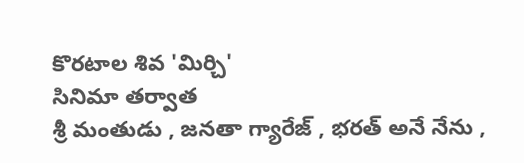కొరటాల శివ 'మిర్చి'
సినిమా తర్వాత
శ్రీ మంతుడు , జనతా గ్యారేజ్ , భరత్ అనే నేను ,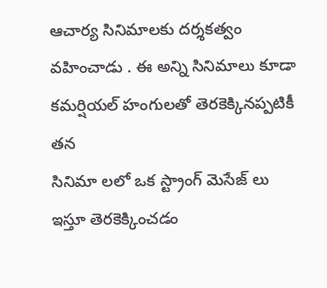ఆచార్య సినిమాలకు దర్శకత్వం వహించాడు . ఈ అన్ని సినిమాలు కూడా కమర్షియల్ హంగులతో తెరకెక్కినప్పటికీ తన
సినిమా లలో ఒక స్ట్రాంగ్ మెసేజ్ లు ఇస్తూ తెరకెక్కించడం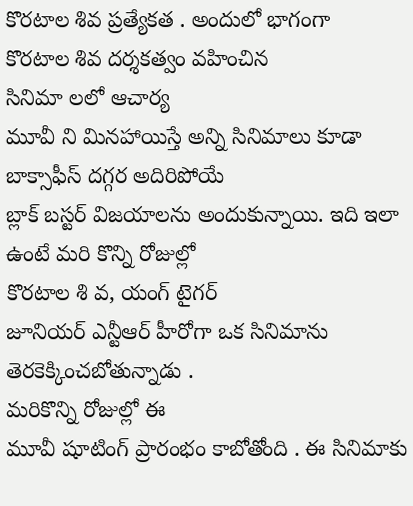కొరటాల శివ ప్రత్యేకత . అందులో భాగంగా
కొరటాల శివ దర్శకత్వం వహించిన
సినిమా లలో ఆచార్య
మూవీ ని మినహాయిస్తే అన్ని సినిమాలు కూడా బాక్సాఫీస్ దగ్గర అదిరిపోయే
బ్లాక్ బస్టర్ విజయాలను అందుకున్నాయి. ఇది ఇలా ఉంటే మరి కొన్ని రోజుల్లో
కొరటాల శి వ, యంగ్ టైగర్
జూనియర్ ఎన్టీఆర్ హీరోగా ఒక సినిమాను తెరకెక్కించబోతున్నాడు .
మరికొన్ని రోజుల్లో ఈ
మూవీ షూటింగ్ ప్రారంభం కాబోతోంది . ఈ సినిమాకు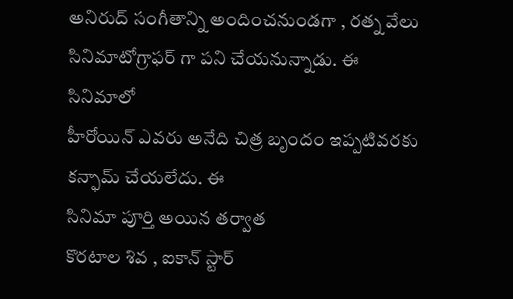అనిరుద్ సంగీతాన్ని అందించనుండగా , రత్న వేలు సినిమాటోగ్రాఫర్ గా పని చేయనున్నాడు. ఈ సినిమాలో
హీరోయిన్ ఎవరు అనేది చిత్ర బృందం ఇప్పటివరకు కన్ఫామ్ చేయలేదు. ఈ
సినిమా పూర్తి అయిన తర్వాత
కొరటాల శివ , ఐకాన్ స్టార్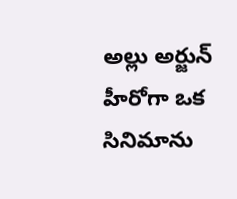అల్లు అర్జున్ హీరోగా ఒక సినిమాను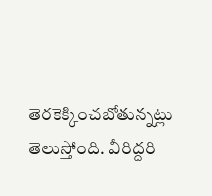తెరకెక్కించబోతున్నట్లు తెలుస్తోంది. వీరిద్దరి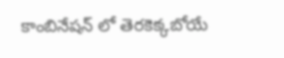కాంబినేషన్ లో తెరకెక్కబోయే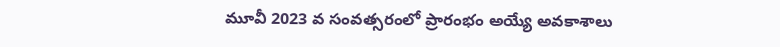మూవీ 2023 వ సంవత్సరంలో ప్రారంభం అయ్యే అవకాశాలు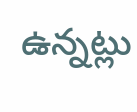ఉన్నట్లు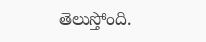తెలుస్తోంది.